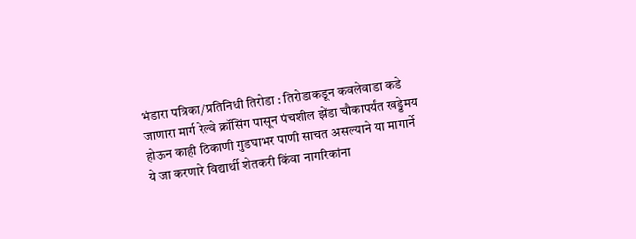भंडारा पत्रिका/प्रतिनिधी तिरोडा : तिरोडाकडून कवलेवाडा कडे जाणारा मार्ग रेल्वे क्रॉसिंग पासून पंचशील झेंडा चौकापर्यंत खड्डेमय होऊन काही ठिकाणी गुडघाभर पाणी साचत असल्याने या मागार्ने ये जा करणारे विद्यार्थी शेतकरी किंवा नागरिकांना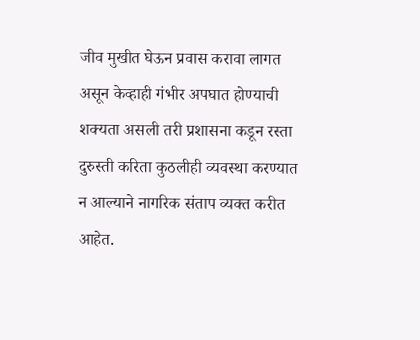जीव मुखीत घेऊन प्रवास करावा लागत असून केव्हाही गंभीर अपघात होण्याची शक्यता असली तरी प्रशासना कडून रस्ता दुरुस्ती करिता कुठलीही व्यवस्था करण्यात न आल्याने नागरिक संताप व्यक्त करीत आहेत.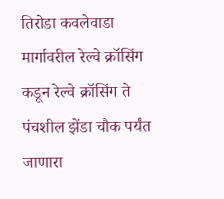तिरोडा कवलेवाडा मार्गावरील रेल्वे क्रॉसिंग कडून रेल्वे क्रॉसिंग ते पंचशील झेंडा चौक पर्यंत जाणारा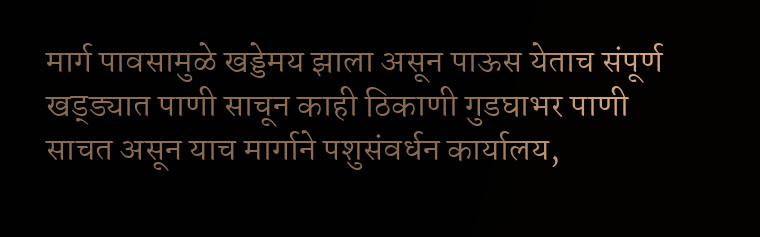मार्ग पावसामुळे खड्डेमय झाला असून पाऊस येताच संपूर्ण खड्ड्यात पाणी साचून काही ठिकाणी गुडघाभर पाणी साचत असून याच मार्गाने पशुसंवर्धन कार्यालय,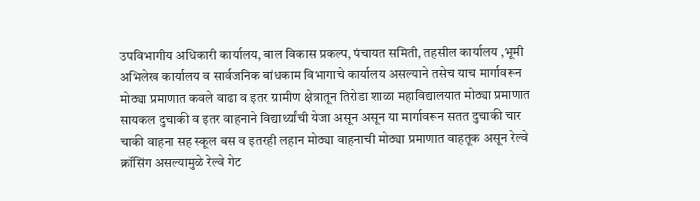उपविभागीय अधिकारी कार्यालय, बाल विकास प्रकल्प, पंचायत समिती, तहसील कार्यालय ,भूमी अभिलेख कार्यालय व सार्वजनिक बांधकाम विभागाचे कार्यालय असल्याने तसेच याच मार्गावरून मोठ्या प्रमाणात कवले वाढा व इतर ग्रामीण क्षेत्रातून तिरोडा शाळा महाविद्यालयात मोठ्या प्रमाणात सायकल दुचाकी व इतर वाहनाने विद्यार्थ्यांची येजा असून असून या मार्गावरून सतत दुचाकी चार चाकी वाहना सह स्कूल बस व इतरही लहान मोठ्या वाहनाची मोठ्या प्रमाणात वाहतूक असून रेल्वे क्रॉसिंग असल्यामुळे रेल्वे गेट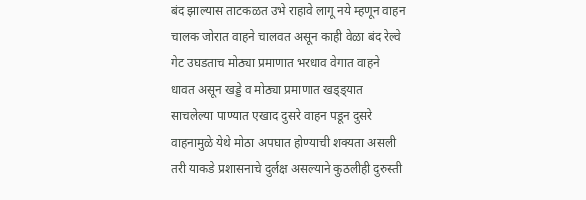बंद झाल्यास ताटकळत उभे राहावे लागू नये म्हणून वाहन चालक जोरात वाहने चालवत असून काही वेळा बंद रेल्वे गेट उघडताच मोठ्या प्रमाणात भरधाव वेगात वाहने धावत असून खड्डे व मोठ्या प्रमाणात खड्ड्यात साचलेल्या पाण्यात एखाद दुसरे वाहन पडून दुसरे वाहनामुळे येथे मोठा अपघात होण्याची शक्यता असली तरी याकडे प्रशासनाचे दुर्लक्ष असल्याने कुठलीही दुरुस्ती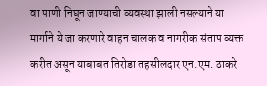वा पाणी निघून जाण्याची व्यवस्था झाली नसल्याने या मार्गाने ये जा करणारे वाहन चालक व नागरीक संताप व्यक्त करीत असून याबाबत तिरोडा तहसीलदार एन.एम. ठाकरे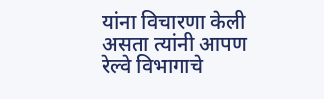यांना विचारणा केली असता त्यांनी आपण रेल्वे विभागाचे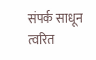संपर्क साधून त्वरित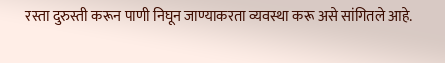रस्ता दुरुस्ती करून पाणी निघून जाण्याकरता व्यवस्था करू असे सांगितले आहे.